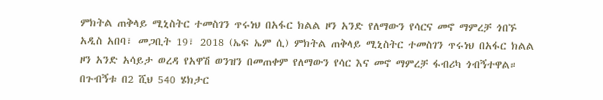ምክትል ጠቅላይ ሚኒስትር ተመስገን ጥሩነህ በአፋር ክልል ዞን አንድ የለማውን የሳርና መኖ ማምረቻ ጎበኙ
አዲስ አበባ፣ መጋቢት 19፣ 2018 (ኤፍ ኤም ሲ) ምክትል ጠቅላይ ሚኒስትር ተመስገን ጥሩነህ በአፋር ክልል ዞን አንድ አሳይታ ወረዳ የአዋሽ ወንዝን በመጠቀም የለማውን የሳር እና መኖ ማምረቻ ፋብሪካ ጎብኝተዋል።
በጉብኝቱ በ2 ሺህ 540 ሄክታር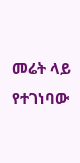መሬት ላይ የተገነባው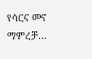የሳርና መኖ ማምረቻ…